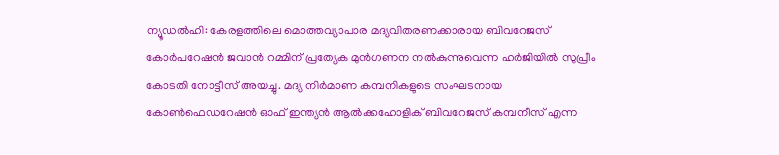ന്യൂഡൽഹി: കേരളത്തിലെ മൊത്തവ്യാപാര മദ്യവിതരണക്കാരായ ബിവറേജസ് കോർപറേഷൻ ജവാൻ റമ്മിന് പ്രത്യേക മുൻഗണന നൽകുന്നുവെന്ന ഹർജിയിൽ സുപ്രീം കോടതി നോട്ടീസ് അയച്ചു. മദ്യ നിർമാണ കമ്പനികളുടെ സംഘടനായ കോൺഫെഡറേഷൻ ഓഫ് ഇന്ത്യൻ ആൽക്കഹോളിക് ബിവറേജസ് കമ്പനീസ് എന്ന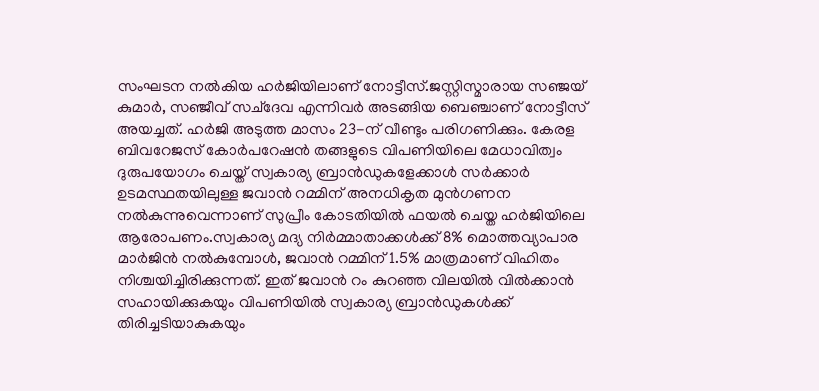സംഘടന നൽകിയ ഹർജിയിലാണ് നോട്ടീസ്.ജസ്റ്റിസ്മാരായ സഞ്ജയ് കുമാർ, സഞ്ജീവ് സച്ദേവ എന്നിവർ അടങ്ങിയ ബെഞ്ചാണ് നോട്ടീസ് അയച്ചത്. ഹർജി അടുത്ത മാസം 23-ന് വീണ്ടും പരിഗണിക്കും. കേരള ബിവറേജസ് കോർപറേഷൻ തങ്ങളുടെ വിപണിയിലെ മേധാവിത്വം ദുരുപയോഗം ചെയ്ത് സ്വകാര്യ ബ്രാൻഡുകളേക്കാൾ സർക്കാർ ഉടമസ്ഥതയിലുള്ള ജവാൻ റമ്മിന് അനധികൃത മുൻഗണന നൽകുന്നുവെന്നാണ് സുപ്രീം കോടതിയിൽ ഫയൽ ചെയ്ത ഹർജിയിലെ ആരോപണം.സ്വകാര്യ മദ്യ നിർമ്മാതാക്കൾക്ക് 8% മൊത്തവ്യാപാര മാർജിൻ നൽകുമ്പോൾ, ജവാൻ റമ്മിന് 1.5% മാത്രമാണ് വിഹിതം നിശ്ചയിച്ചിരിക്കുന്നത്. ഇത് ജവാൻ റം കുറഞ്ഞ വിലയിൽ വിൽക്കാൻ സഹായിക്കുകയും വിപണിയിൽ സ്വകാര്യ ബ്രാൻഡുകൾക്ക് തിരിച്ചടിയാകുകയും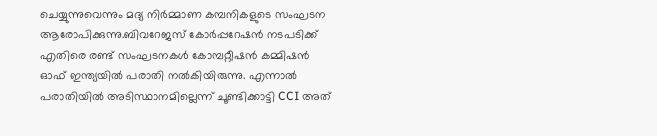ചെയ്യുന്നുവെന്നും മദ്യ നിർമ്മാണ കമ്പനികളുടെ സംഘടന ആരോപിക്കുന്നു.ബിവറേജസ് കോർപ്പറേഷൻ നടപടിക്ക് എതിരെ രണ്ട് സംഘടനകൾ കോമ്പറ്റീഷൻ കമ്മിഷൻ ഓഫ് ഇന്ത്യയിൽ പരാതി നൽകിയിരുന്നു. എന്നാൽ പരാതിയിൽ അടിസ്ഥാനമില്ലെന്ന് ചൂണ്ടിക്കാട്ടി CCI അത്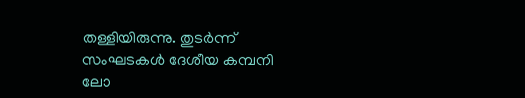തള്ളിയിരുന്നു. തുടർന്ന് സംഘടകൾ ദേശീയ കമ്പനി ലോ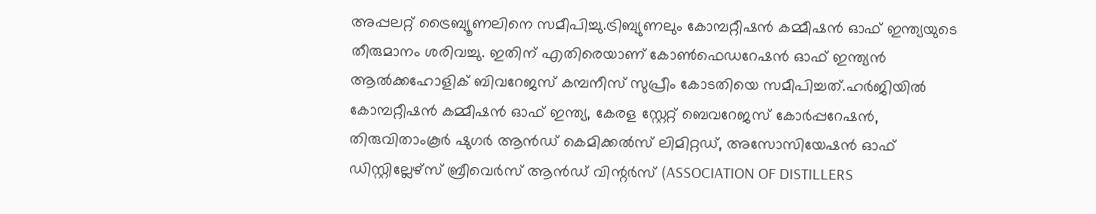അപ്പലറ്റ് ട്രൈബ്യൂണലിനെ സമീപിച്ചു.ട്രിബ്യുണലും കോമ്പറ്റീഷൻ കമ്മീഷൻ ഓഫ് ഇന്ത്യയുടെ തീരുമാനം ശരിവച്ചു. ഇതിന് എതിരെയാണ് കോൺഫെഡറേഷൻ ഓഫ് ഇന്ത്യൻ ആൽക്കഹോളിക് ബിവറേജസ് കമ്പനീസ് സുപ്രീം കോടതിയെ സമീപിച്ചത്.ഹർജിയിൽ കോമ്പറ്റീഷൻ കമ്മീഷൻ ഓഫ് ഇന്ത്യ, കേരള സ്റ്റേറ്റ് ബെവറേജസ് കോർപ്പറേഷൻ, തിരുവിതാംകൂർ ഷുഗർ ആൻഡ് കെമിക്കൽസ് ലിമിറ്റഡ്, അസോസിയേഷൻ ഓഫ് ഡിസ്റ്റില്ലേഴ്സ് ബ്രീവെർസ് ആൻഡ് വിന്റർസ് (ASSOCIATION OF DISTILLERS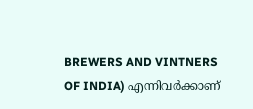BREWERS AND VINTNERS OF INDIA) എന്നിവർക്കാണ്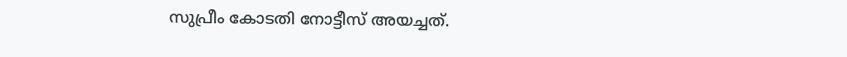സുപ്രീം കോടതി നോട്ടീസ് അയച്ചത്.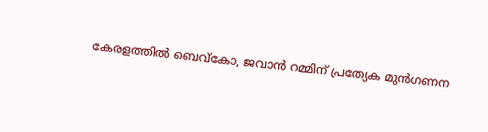കേരളത്തിൽ ബെവ്കോ, ജവാൻ റമ്മിന് പ്രത്യേക മുൻഗണന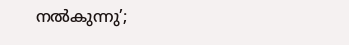നൽകുന്നു’;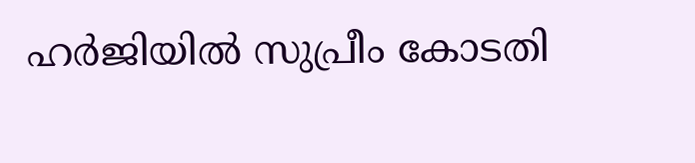ഹർജിയിൽ സുപ്രീം കോടതി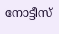നോട്ടീസ്